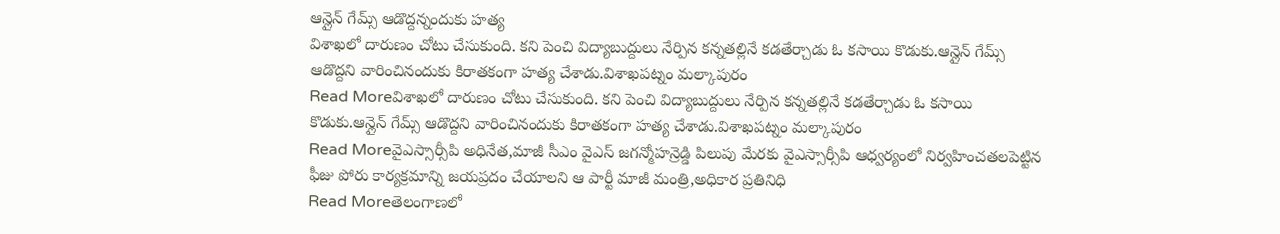ఆన్లైన్ గేమ్స్ ఆడొద్దన్నందుకు హత్య
విశాఖలో దారుణం చోటు చేసుకుంది. కని పెంచి విద్యాబుద్దులు నేర్పిన కన్నతల్లినే కడతేర్చాడు ఓ కసాయి కొడుకు.ఆన్లైన్ గేమ్స్ ఆడొద్దని వారించినందుకు కిరాతకంగా హత్య చేశాడు.విశాఖపట్నం మల్కాపురం
Read Moreవిశాఖలో దారుణం చోటు చేసుకుంది. కని పెంచి విద్యాబుద్దులు నేర్పిన కన్నతల్లినే కడతేర్చాడు ఓ కసాయి కొడుకు.ఆన్లైన్ గేమ్స్ ఆడొద్దని వారించినందుకు కిరాతకంగా హత్య చేశాడు.విశాఖపట్నం మల్కాపురం
Read Moreవైఎస్సార్సీపి అధినేత,మాజీ సీఎం వైఎస్ జగన్మోహన్రెడ్డి పిలుపు మేరకు వైఎస్సార్సీపి ఆధ్వర్యంలో నిర్వహించతలపెట్టిన ఫీజు పోరు కార్యక్రమాన్ని జయప్రదం చేయాలని ఆ పార్టీ మాజీ మంత్రి,అధికార ప్రతినిధి
Read Moreతెలంగాణలో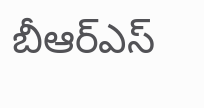బీఆర్ఎస్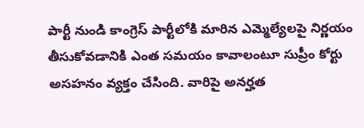పార్టీ నుండి కాంగ్రెస్ పార్టీలోకి మారిన ఎమ్మెల్యేలపై నిర్ణయం తీసుకోవడానికి ఎంత సమయం కావాలంటూ సుప్రీం కోర్టు అసహనం వ్యక్తం చేసింది. వారిపై అనర్హత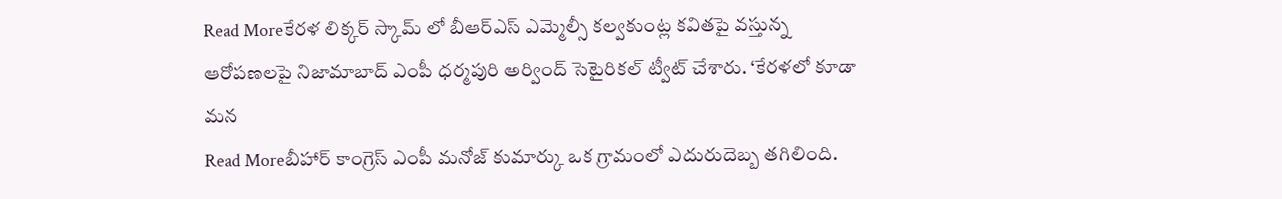Read Moreకేరళ లిక్కర్ స్కామ్ లో బీఆర్ఎస్ ఎమ్మెల్సీ కల్వకుంట్ల కవితపై వస్తున్న ఆరోపణలపై నిజామాబాద్ ఎంపీ ధర్మపురి అర్వింద్ సెటైరికల్ ట్వీట్ చేశారు. ‘కేరళలో కూడా మన
Read Moreబీహార్ కాంగ్రెస్ ఎంపీ మనోజ్ కుమార్కు ఒక గ్రామంలో ఎదురుదెబ్బ తగిలింది.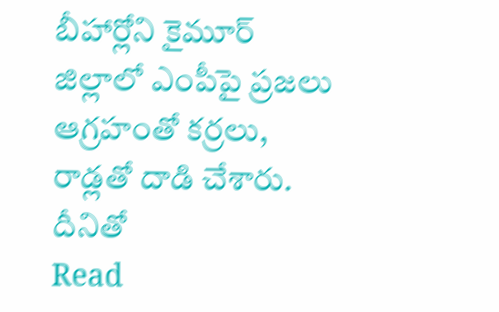బీహార్లోని కైమూర్ జిల్లాలో ఎంపీపై ప్రజలు ఆగ్రహంతో కర్రలు, రాడ్లతో దాడి చేశారు. దీనితో
Read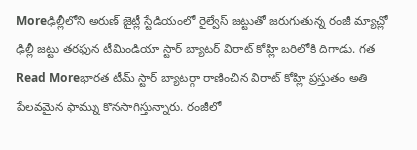Moreఢిల్లీలోని అరుణ్ జైట్లీ స్టేడియంలో రైల్వేస్ జట్టుతో జరుగుతున్న రంజీ మ్యాచ్లో ఢిల్లీ జట్టు తరఫున టీమిండియా స్టార్ బ్యాటర్ విరాట్ కోహ్లి బరిలోకి దిగాడు. గత
Read Moreభారత టీమ్ స్టార్ బ్యాటర్గా రాణించిన విరాట్ కోహ్లి ప్రస్తుతం అతి పేలవమైన ఫామ్ను కొనసాగిస్తున్నారు. రంజీలో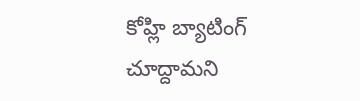కోహ్లి బ్యాటింగ్ చూద్దామని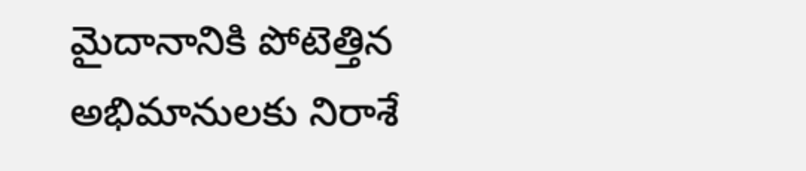మైదానానికి పోటెత్తిన అభిమానులకు నిరాశే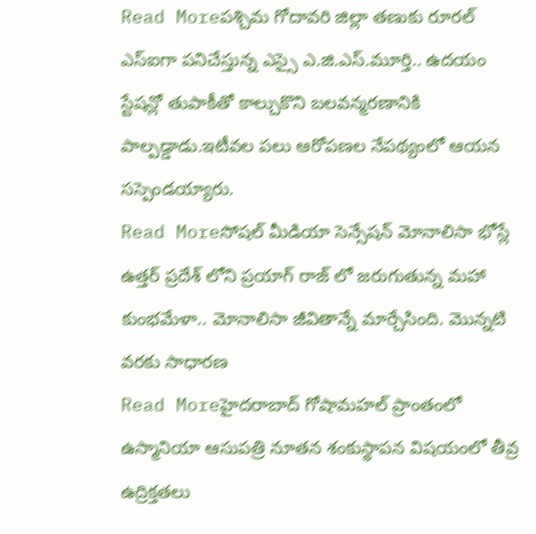Read Moreపశ్చిమ గోదావరి జిల్లా తణుకు రూరల్ ఎస్ఐగా పనిచేస్తున్న ఎస్సై ఎ.జి.ఎస్.మూర్తి.. ఉదయం స్టేషన్లో తుపాకీతో కాల్చుకొని బలవన్మరణానికి పాల్పడ్డాడు.ఇటీవల పలు ఆరోపణల నేపథ్యంలో ఆయన సస్పెండయ్యారు.
Read Moreసోషల్ మీడియా సెన్సేషన్ మోనాలిసా భోస్లే ఉత్తర్ ప్రదేశ్ లోని ప్రయాగ్ రాజ్ లో జరుగుతున్న మహా కుంభమేళా.. మోనాలిసా జీవితాన్నే మార్చేసింది. మొన్నటి వరకు సాధారణ
Read Moreహైదరాబాద్ గోషామహల్ ప్రాంతంలో ఉస్మానియా ఆసుపత్రి నూతన శంకుస్థాపన విషయంలో తీవ్ర ఉద్రిక్తతలు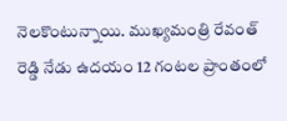నెలకొంటున్నాయి. ముఖ్యమంత్రి రేవంత్ రెడ్డి నేడు ఉదయం 12 గంటల ప్రాంతంలో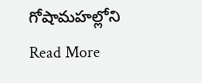గోషామహల్లోని
Read More